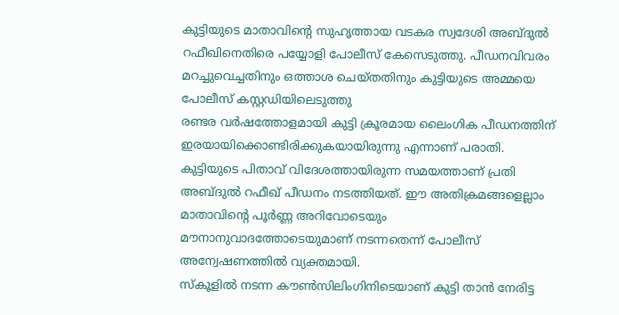കുട്ടിയുടെ മാതാവിന്റെ സുഹൃത്തായ വടകര സ്വദേശി അബ്ദുൽ റഫീഖിനെതിരെ പയ്യോളി പോലീസ് കേസെടുത്തു. പീഡനവിവരം മറച്ചുവെച്ചതിനും ഒത്താശ ചെയ്തതിനും കുട്ടിയുടെ അമ്മയെ പോലീസ് കസ്റ്റഡിയിലെടുത്തു
രണ്ടര വർഷത്തോളമായി കുട്ടി ക്രൂരമായ ലൈംഗിക പീഡനത്തിന് ഇരയായിക്കൊണ്ടിരിക്കുകയായിരുന്നു എന്നാണ് പരാതി. കുട്ടിയുടെ പിതാവ് വിദേശത്തായിരുന്ന സമയത്താണ് പ്രതി അബ്ദുൽ റഫീഖ് പീഡനം നടത്തിയത്. ഈ അതിക്രമങ്ങളെല്ലാം മാതാവിന്റെ പൂർണ്ണ അറിവോടെയും മൗനാനുവാദത്തോടെയുമാണ് നടന്നതെന്ന് പോലീസ് അന്വേഷണത്തിൽ വ്യക്തമായി.
സ്കൂളിൽ നടന്ന കൗൺസിലിംഗിനിടെയാണ് കുട്ടി താൻ നേരിട്ട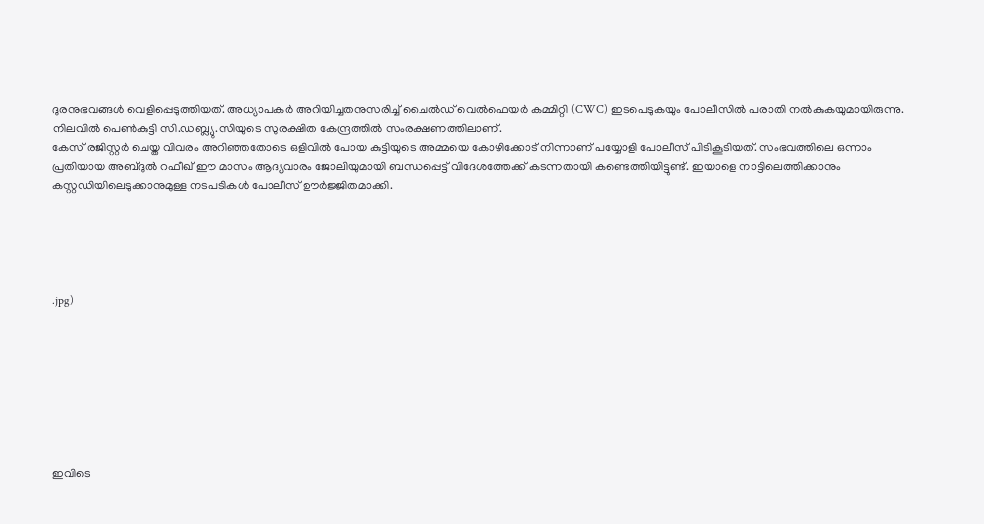ദുരനുഭവങ്ങൾ വെളിപ്പെടുത്തിയത്. അധ്യാപകർ അറിയിച്ചതനുസരിച്ച് ചൈൽഡ് വെൽഫെയർ കമ്മിറ്റി (CWC) ഇടപെടുകയും പോലീസിൽ പരാതി നൽകുകയുമായിരുന്നു. നിലവിൽ പെൺകുട്ടി സി.ഡബ്ല്യു.സിയുടെ സുരക്ഷിത കേന്ദ്രത്തിൽ സംരക്ഷണത്തിലാണ്.
കേസ് രജിസ്റ്റർ ചെയ്ത വിവരം അറിഞ്ഞതോടെ ഒളിവിൽ പോയ കുട്ടിയുടെ അമ്മയെ കോഴിക്കോട് നിന്നാണ് പയ്യോളി പോലീസ് പിടികൂടിയത്. സംഭവത്തിലെ ഒന്നാം പ്രതിയായ അബ്ദുൽ റഫീഖ് ഈ മാസം ആദ്യവാരം ജോലിയുമായി ബന്ധപ്പെട്ട് വിദേശത്തേക്ക് കടന്നതായി കണ്ടെത്തിയിട്ടുണ്ട്. ഇയാളെ നാട്ടിലെത്തിക്കാനും കസ്റ്റഡിയിലെടുക്കാനുമുള്ള നടപടികൾ പോലീസ് ഊർജ്ജിതമാക്കി.





.jpg)








ഇവിടെ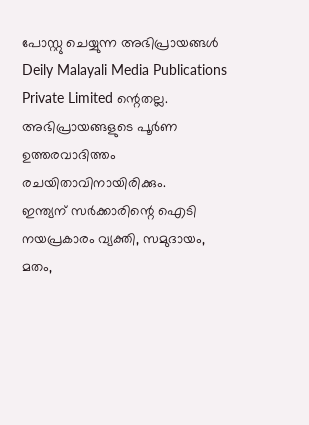പോസ്റ്റു ചെയ്യുന്ന അഭിപ്രായങ്ങൾ Deily Malayali Media Publications Private Limited ന്റെതല്ല. അഭിപ്രായങ്ങളുടെ പൂർണ ഉത്തരവാദിത്തം രചയിതാവിനായിരിക്കും.
ഇന്ത്യന് സർക്കാരിന്റെ ഐടി നയപ്രകാരം വ്യക്തി, സമുദായം, മതം,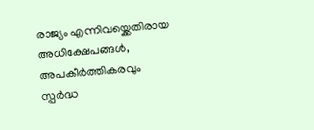രാജ്യം എന്നിവയ്ക്കെതിരായ അധിക്ഷേപങ്ങൾ, അപകീർത്തികരവും സ്പർദ്ധ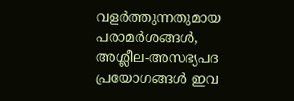വളർത്തുന്നതുമായ പരാമർശങ്ങൾ, അശ്ലീല-അസഭ്യപദ പ്രയോഗങ്ങൾ ഇവ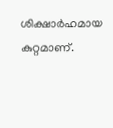ശിക്ഷാർഹമായ കുറ്റമാണ്.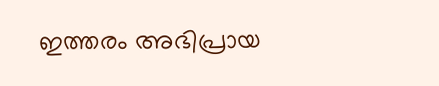ഇത്തരം അഭിപ്രായ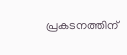പ്രകടനത്തിന്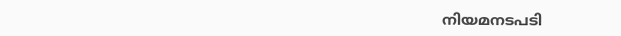നിയമനടപടി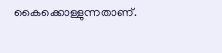കൈക്കൊള്ളുന്നതാണ്.